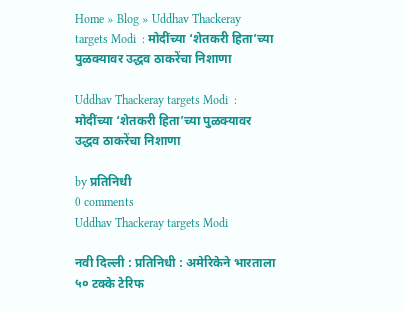Home » Blog » Uddhav Thackeray targets Modi  : मोदींच्या ‘शेतकरी हिता’च्या पुळक्यावर उद्धव ठाकरेंचा निशाणा

Uddhav Thackeray targets Modi  : मोदींच्या ‘शेतकरी हिता’च्या पुळक्यावर उद्धव ठाकरेंचा निशाणा

by प्रतिनिधी
0 comments
Uddhav Thackeray targets Modi

नवी दिल्ली : प्रतिनिधी : अमेरिकेने भारताला ५० टक्के टेरिफ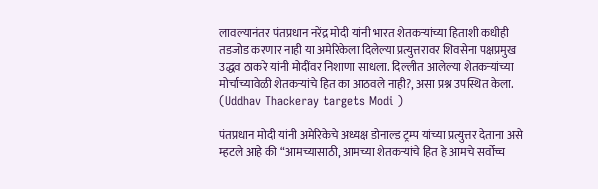लावल्यानंतर पंतप्रधान नरेंद्र मोदी यांनी भारत शेतकऱ्यांच्या हिताशी कधीही तडजोड करणार नाही या अमेरिकेला दिलेल्या प्रत्युत्तरावर शिवसेना पक्षप्रमुख उद्धव ठाकरे यांनी मोदींवर निशाणा साधला. दिल्लीत आलेल्या शेतकऱ्यांच्या मोर्चाच्यावेळी शेतकऱ्यांचे हित का आठवले नाही?, असा प्रश्न उपस्थित केला. (Uddhav Thackeray targets Modi )

पंतप्रधान मोदी यांनी अमेरिकेचे अध्यक्ष डोनाल्ड ट्रम्प यांच्या प्रत्युत्तर देताना असे म्हटले आहे की “आमच्यासाठी, आमच्या शेतकऱ्यांचे हित हे आमचे सर्वोच्च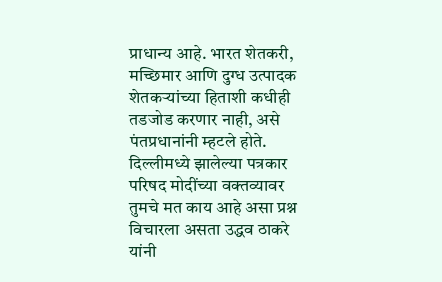प्राधान्य आहे. भारत शेतकरी, मच्छिमार आणि दुग्ध उत्पादक शेतकऱ्यांच्या हिताशी कधीही तडजोड करणार नाही, असे पंतप्रधानांनी म्हटले होते. दिल्लीमध्ये झालेल्या पत्रकार परिषद मोदींच्या वक्तव्यावर तुमचे मत काय आहे असा प्रश्न विचारला असता उद्धव ठाकरे यांनी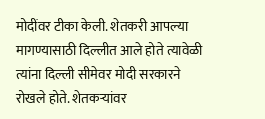मोदींवर टीका केली. शेतकरी आपल्या मागण्यासाठी दिल्लीत आले होते त्यावेळी त्यांना दिल्ली सीमेवर मोदी सरकारने रोखले होते. शेतकऱ्यांवर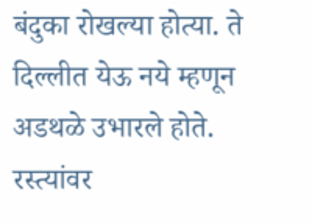बंदुका रोखल्या होत्या. ते दिल्लीत येऊ नये म्हणून अडथळे उभारले होते. रस्त्यांवर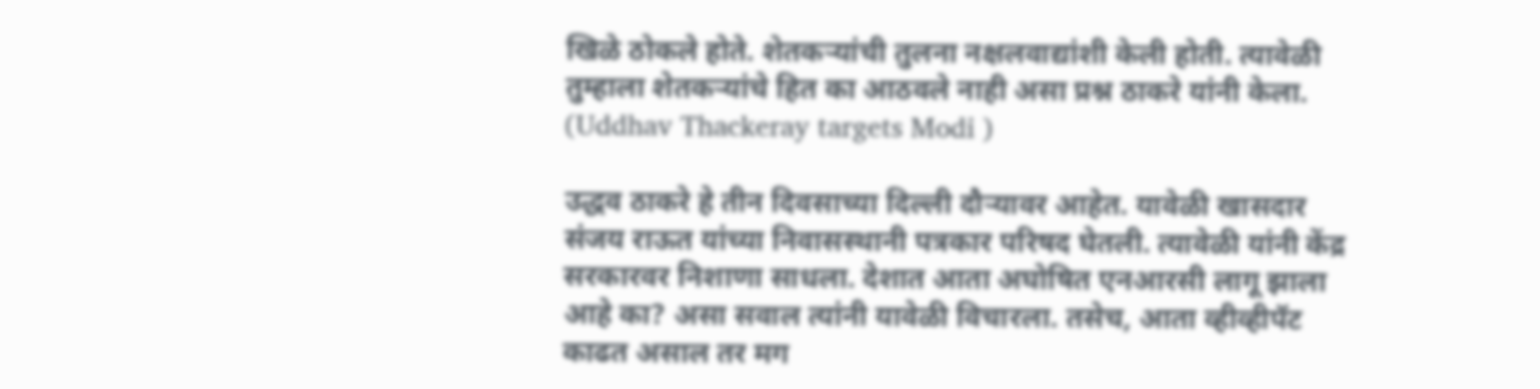खिळे ठोकले होते. शेतकऱ्यांची तुलना नक्षलवाद्यांशी केली होती. त्यावेळी तुम्हाला शेतकऱ्यांचे हित का आठवले नाही असा प्रश्न ठाकरे यांनी केला. (Uddhav Thackeray targets Modi )

उद्धव ठाकरे हे तीन दिवसाच्या दिल्ली दौऱ्यावर आहेत. यावेळी खासदार संजय राऊत यांच्या निवासस्थानी पत्रकार परिषद घेतली. त्यावेळी यांनी केंद्र सरकारवर निशाणा साधला. देशात आता अघोषित एनआरसी लागू झाला आहे का? असा सवाल त्यांनी यावेळी विचारला. तसेच, आता व्हीव्हीपॅट काढत असाल तर मग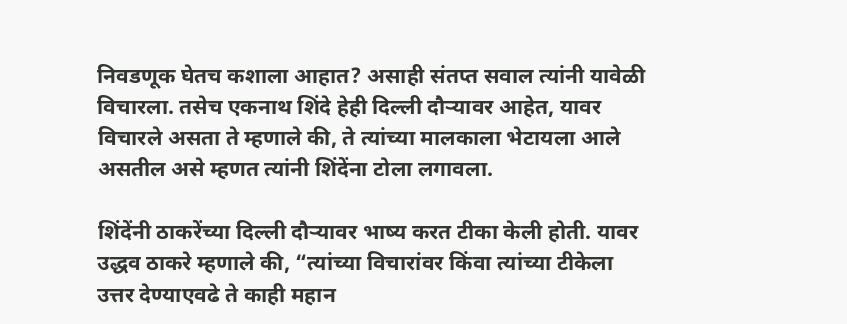निवडणूक घेतच कशाला आहात? असाही संतप्त सवाल त्यांनी यावेळी विचारला. तसेच एकनाथ शिंदे हेही दिल्ली दौऱ्यावर आहेत, यावर विचारले असता ते म्हणाले की, ते त्यांच्या मालकाला भेटायला आले असतील असे म्हणत त्यांनी शिंदेंना टोला लगावला.

शिंदेंनी ठाकरेंच्या दिल्ली दौऱ्यावर भाष्य करत टीका केली होती. यावर उद्धव ठाकरे म्हणाले की, “त्यांच्या विचारांवर किंवा त्यांच्या टीकेला उत्तर देण्याएवढे ते काही महान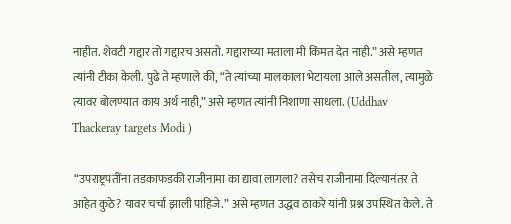नाहीत. शेवटी गद्दार तो गद्दारच असतो. गद्दाराच्या मताला मी किंमत देत नाही.” असे म्हणत त्यांनी टीका केली. पुढे ते म्हणाले की, “ते त्यांच्या मालकाला भेटायला आले असतील, त्यामुळे त्यावर बोलण्यात काय अर्थ नाही,” असे म्हणत त्यांनी निशाणा साधला. (Uddhav Thackeray targets Modi )

 “उपराष्ट्रपतींना तडकाफडकी राजीनामा का द्यावा लागला? तसेच राजीनामा दिल्यानंतर ते आहेत कुठे? यावर चर्चा झाली पाहिजे.” असे म्हणत उद्धव ठाकरे यांनी प्रश्न उपस्थित केले. ते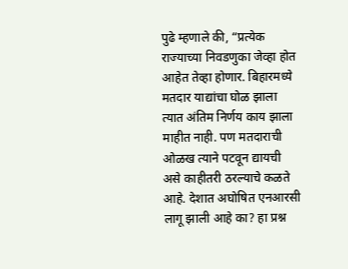पुढे म्हणाले की, “प्रत्येक राज्याच्या निवडणुका जेव्हा होत आहेत तेव्हा होणार. बिहारमध्ये मतदार याद्यांचा घोळ झाला त्यात अंतिम निर्णय काय झाला माहीत नाही. पण मतदाराची ओळख त्याने पटवून द्यायची असे काहीतरी ठरल्याचे कळते आहे. देशात अघोषित एनआरसी लागू झाली आहे का? हा प्रश्न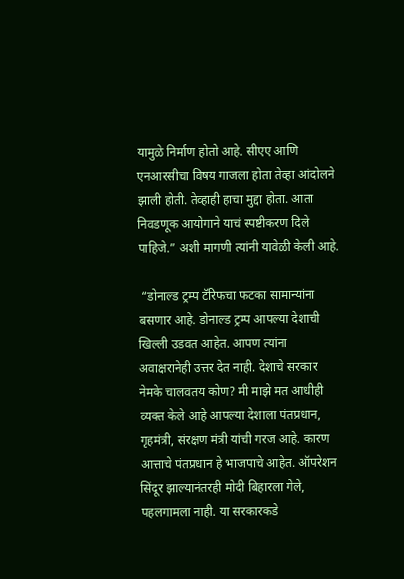यामुळे निर्माण होतो आहे. सीएए आणि एनआरसीचा विषय गाजला होता तेव्हा आंदोलने झाली होती. तेव्हाही हाचा मुद्दा होता. आता निवडणूक आयोगाने याचं स्पष्टीकरण दिले पाहिजे.” अशी मागणी त्यांनी यावेळी केली आहे.

 “डोनाल्ड ट्रम्प टॅरिफचा फटका सामान्यांना बसणार आहे. डोनाल्ड ट्रम्प आपल्या देशाची खिल्ली उडवत आहेत. आपण त्यांना अवाक्षरानेही उत्तर देत नाही. देशाचे सरकार नेमके चालवतय कोण? मी माझे मत आधीही व्यक्त केले आहे आपल्या देशाला पंतप्रधान, गृहमंत्री, संरक्षण मंत्री यांची गरज आहे. कारण आत्ताचे पंतप्रधान हे भाजपाचे आहेत. ऑपरेशन सिंदूर झाल्यानंतरही मोदी बिहारला गेले, पहलगामला नाही. या सरकारकडे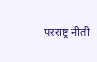परराष्ट्र नीती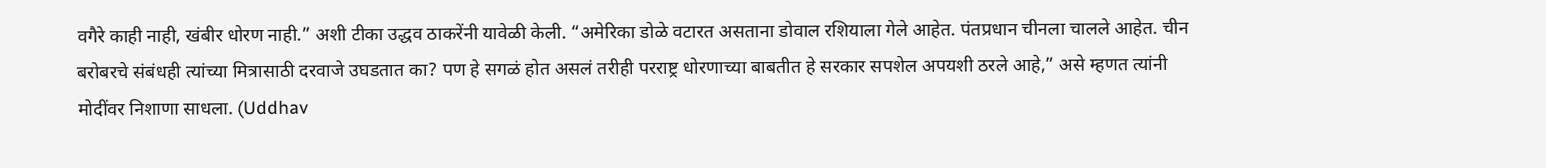वगैरे काही नाही, खंबीर धोरण नाही.” अशी टीका उद्धव ठाकरेंनी यावेळी केली. “अमेरिका डोळे वटारत असताना डोवाल रशियाला गेले आहेत. पंतप्रधान चीनला चालले आहेत. चीन बरोबरचे संबंधही त्यांच्या मित्रासाठी दरवाजे उघडतात का? पण हे सगळं होत असलं तरीही परराष्ट्र धोरणाच्या बाबतीत हे सरकार सपशेल अपयशी ठरले आहे,” असे म्हणत त्यांनी मोदींवर निशाणा साधला. (Uddhav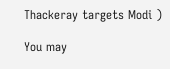Thackeray targets Modi )

You may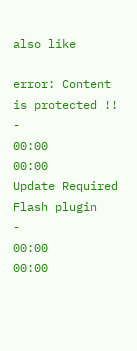also like

error: Content is protected !!
-
00:00
00:00
Update Required Flash plugin
-
00:00
00:00